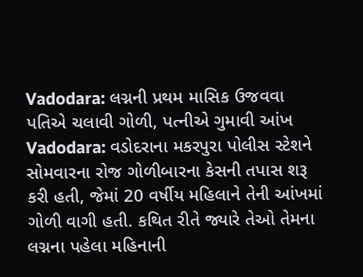Vadodara: લગ્નની પ્રથમ માસિક ઉજવવા પતિએ ચલાવી ગોળી, પત્નીએ ગુમાવી આંખ
Vadodara: વડોદરાના મકરપુરા પોલીસ સ્ટેશને સોમવારના રોજ ગોળીબારના કેસની તપાસ શરૂ કરી હતી, જેમાં 20 વર્ષીય મહિલાને તેની આંખમાં ગોળી વાગી હતી. કથિત રીતે જ્યારે તેઓ તેમના લગ્નના પહેલા મહિનાની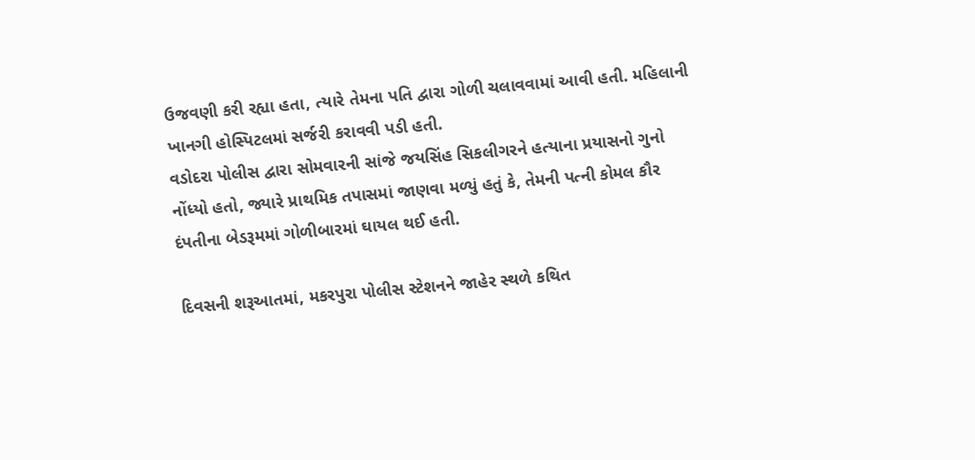ઉજવણી કરી રહ્યા હતા, ત્યારે તેમના પતિ દ્વારા ગોળી ચલાવવામાં આવી હતી. મહિલાની ખાનગી હોસ્પિટલમાં સર્જરી કરાવવી પડી હતી.
વડોદરા પોલીસ દ્વારા સોમવારની સાંજે જયસિંહ સિકલીગરને હત્યાના પ્રયાસનો ગુનો નોંધ્યો હતો, જ્યારે પ્રાથમિક તપાસમાં જાણવા મળ્યું હતું કે, તેમની પત્ની કોમલ કૌર દંપતીના બેડરૂમમાં ગોળીબારમાં ઘાયલ થઈ હતી.

દિવસની શરૂઆતમાં, મકરપુરા પોલીસ સ્ટેશનને જાહેર સ્થળે કથિત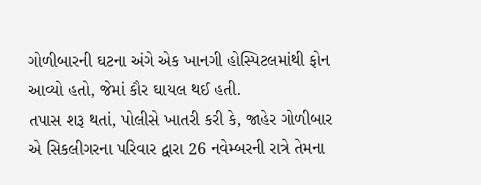ગોળીબારની ઘટના અંગે એક ખાનગી હોસ્પિટલમાંથી ફોન આવ્યો હતો, જેમાં કૌર ઘાયલ થઈ હતી.
તપાસ શરૂ થતાં, પોલીસે ખાતરી કરી કે, જાહેર ગોળીબાર એ સિકલીગરના પરિવાર દ્વારા 26 નવેમ્બરની રાત્રે તેમના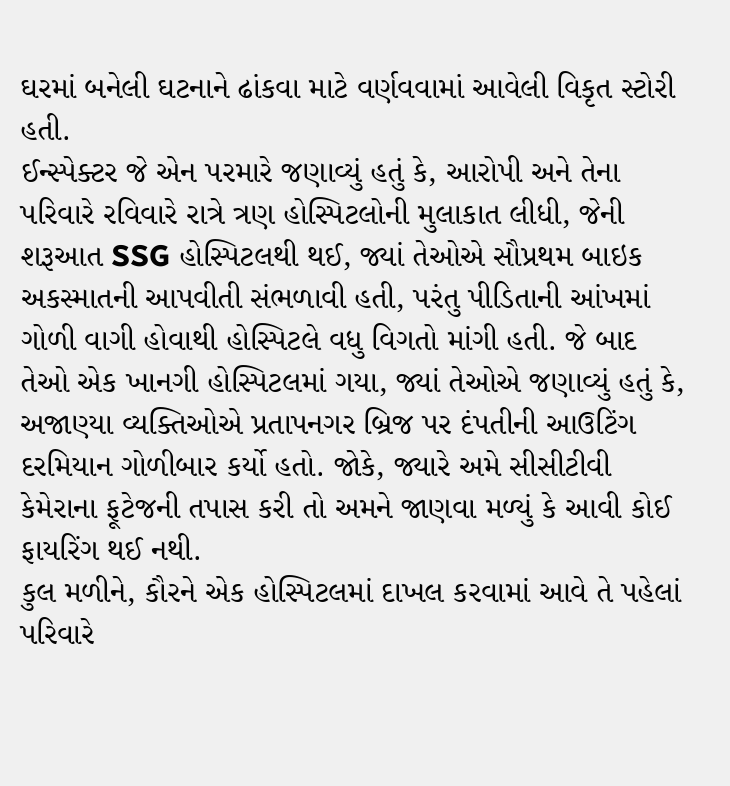ઘરમાં બનેલી ઘટનાને ઢાંકવા માટે વર્ણવવામાં આવેલી વિકૃત સ્ટોરી હતી.
ઈન્સ્પેક્ટર જે એન પરમારે જણાવ્યું હતું કે, આરોપી અને તેના પરિવારે રવિવારે રાત્રે ત્રણ હોસ્પિટલોની મુલાકાત લીધી, જેની શરૂઆત SSG હોસ્પિટલથી થઈ, જ્યાં તેઓએ સૌપ્રથમ બાઇક અકસ્માતની આપવીતી સંભળાવી હતી, પરંતુ પીડિતાની આંખમાં ગોળી વાગી હોવાથી હોસ્પિટલે વધુ વિગતો માંગી હતી. જે બાદ તેઓ એક ખાનગી હોસ્પિટલમાં ગયા, જ્યાં તેઓએ જણાવ્યું હતું કે, અજાણ્યા વ્યક્તિઓએ પ્રતાપનગર બ્રિજ પર દંપતીની આઉટિંગ દરમિયાન ગોળીબાર કર્યો હતો. જોકે, જ્યારે અમે સીસીટીવી કેમેરાના ફૂટેજની તપાસ કરી તો અમને જાણવા મળ્યું કે આવી કોઈ ફાયરિંગ થઈ નથી.
કુલ મળીને, કૌરને એક હોસ્પિટલમાં દાખલ કરવામાં આવે તે પહેલાં પરિવારે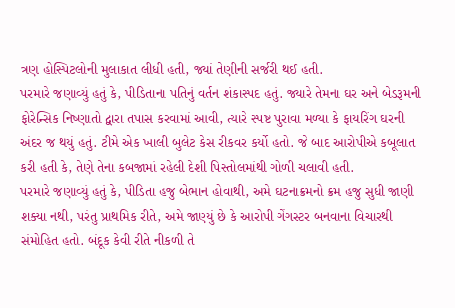ત્રણ હોસ્પિટલોની મુલાકાત લીધી હતી, જ્યાં તેણીની સર્જરી થઈ હતી.
પરમારે જણાવ્યું હતું કે, પીડિતાના પતિનું વર્તન શંકાસ્પદ હતું. જ્યારે તેમના ઘર અને બેડરૂમની ફોરેન્સિક નિષ્ણાતો દ્વારા તપાસ કરવામાં આવી, ત્યારે સ્પષ્ટ પુરાવા મળ્યા કે ફાયરિંગ ઘરની અંદર જ થયું હતું. ટીમે એક ખાલી બુલેટ કેસ રીકવર કર્યો હતો. જે બાદ આરોપીએ કબૂલાત કરી હતી કે, તેણે તેના કબજામાં રહેલી દેશી પિસ્તોલમાંથી ગોળી ચલાવી હતી.
પરમારે જણાવ્યું હતું કે, પીડિતા હજુ બેભાન હોવાથી, અમે ઘટનાક્રમનો ક્રમ હજુ સુધી જાણી શક્યા નથી, પરંતુ પ્રાથમિક રીતે, અમે જાણ્યું છે કે આરોપી ગેંગસ્ટર બનવાના વિચારથી સંમોહિત હતો. બંદૂક કેવી રીતે નીકળી તે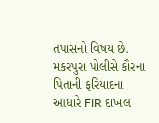તપાસનો વિષય છે.
મકરપુરા પોલીસે કૌરના પિતાની ફરિયાદના આધારે FIR દાખલ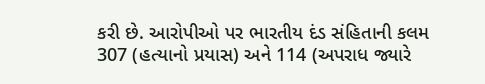કરી છે. આરોપીઓ પર ભારતીય દંડ સંહિતાની કલમ 307 (હત્યાનો પ્રયાસ) અને 114 (અપરાધ જ્યારે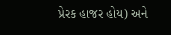પ્રેરક હાજર હોય) અને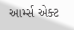આર્મ્સ એક્ટ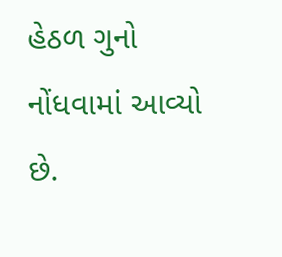હેઠળ ગુનો નોંધવામાં આવ્યો છે.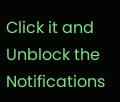Click it and Unblock the Notifications